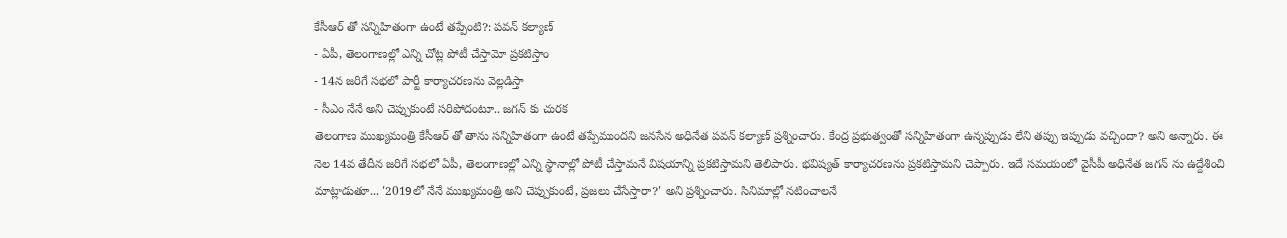కేసీఆర్ తో సన్నిహితంగా ఉంటే తప్పేంటి?: పవన్ కల్యాణ్
- ఏపీ, తెలంగాణల్లో ఎన్ని చోట్ల పోటీ చేస్తామో ప్రకటిస్తాం
- 14న జరిగే సభలో పార్టీ కార్యాచరణను వెల్లడిస్తా
- సీఎం నేనే అని చెప్పుకుంటే సరిపోదంటూ.. జగన్ కు చురక
తెలంగాణ ముఖ్యమంత్రి కేసీఆర్ తో తాను సన్నిహితంగా ఉంటే తప్పేముందని జనసేన అధినేత పవన్ కల్యాణ్ ప్రశ్నించారు. కేంద్ర ప్రభుత్వంతో సన్నిహితంగా ఉన్నప్పుడు లేని తప్పు ఇప్పుడు వచ్చిందా? అని అన్నారు. ఈ నెల 14వ తేదీన జరిగే సభలో ఏపీ, తెలంగాణల్లో ఎన్ని స్థానాల్లో పోటీ చేస్తామనే విషయాన్ని ప్రకటిస్తామని తెలిపారు. భవిష్యత్ కార్యాచరణను ప్రకటిస్తామని చెప్పారు. ఇదే సమయంలో వైసీపీ అధినేత జగన్ ను ఉద్దేశించి మాట్లాడుతూ... '2019లో నేనే ముఖ్యమంత్రి అని చెప్పుకుంటే, ప్రజలు చేసేస్తారా?' అని ప్రశ్నించారు. సినిమాల్లో నటించాలనే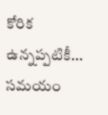కోరిక ఉన్నప్పటికీ... సమయం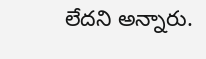లేదని అన్నారు.